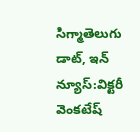సిగ్మాతెలుగు డాట్, ఇన్ న్యూస్:విక్టరీ వెంకటేష్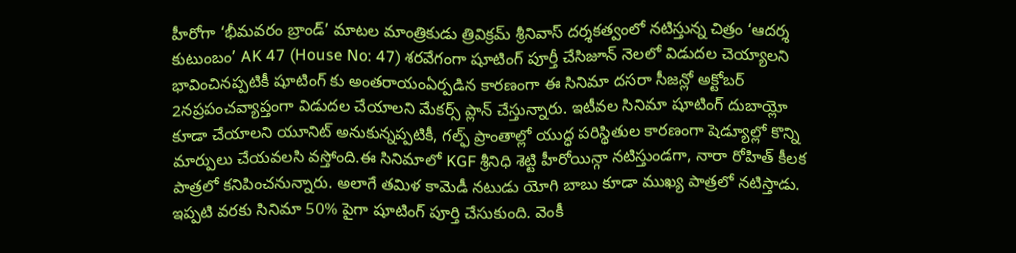హీరోగా ‘భీమవరం బ్రాండ్’ మాటల మాంత్రికుడు త్రివిక్రమ్ శ్రీనివాస్ దర్శకత్వంలో నటిస్తున్న చిత్రం ‘ఆదర్శ కుటుంబం’ AK 47 (House No: 47) శరవేగంగా షూటింగ్ పూర్తీ చేసిజూన్ నెలలో విడుదల చెయ్యాలని భావించినప్పటికీ షూటింగ్ కు అంతరాయంఏర్పడిన కారణంగా ఈ సినిమా దసరా సీజన్లో అక్టోబర్ 2నప్రపంచవ్యాప్తంగా విడుదల చేయాలని మేకర్స్ ప్లాన్ చేస్తున్నారు. ఇటీవల సినిమా షూటింగ్ దుబాయ్లో కూడా చేయాలని యూనిట్ అనుకున్నప్పటికీ, గల్ఫ్ ప్రాంతాల్లో యుద్ధ పరిస్థితుల కారణంగా షెడ్యూల్లో కొన్ని మార్పులు చేయవలసి వస్తోంది.ఈ సినిమాలో KGF శ్రీనిధి శెట్టి హీరోయిన్గా నటిస్తుండగా, నారా రోహిత్ కీలక పాత్రలో కనిపించనున్నారు. అలాగే తమిళ కామెడీ నటుడు యోగి బాబు కూడా ముఖ్య పాత్రలో నటిస్తాడు. ఇప్పటి వరకు సినిమా 50% పైగా షూటింగ్ పూర్తి చేసుకుంది. వెంకీ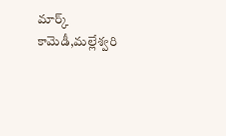మార్క్ కామెడీ,మల్లేశ్వరి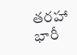తరహా భారీ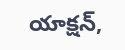యాక్షన్,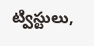ట్విస్టులు,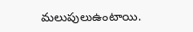మలుపులుఉంటాయి.